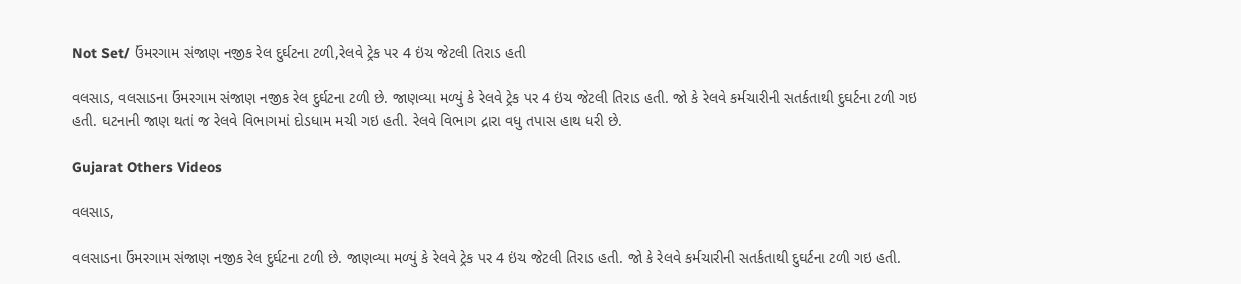Not Set/ ઉંમરગામ સંજાણ નજીક રેલ દુર્ઘટના ટળી,રેલવે ટ્રેક પર 4 ઇંચ જેટલી તિરાડ હતી

વલસાડ, વલસાડના ઉંમરગામ સંજાણ નજીક રેલ દુર્ઘટના ટળી છે. જાણવ્યા મળ્યું કે રેલવે ટ્રેક પર 4 ઇંચ જેટલી તિરાડ હતી. જો કે રેલવે કર્મચારીની સતર્કતાથી દુઘર્ટના ટળી ગઇ હતી. ઘટનાની જાણ થતાં જ રેલવે વિભાગમાં દોડધામ મચી ગઇ હતી. રેલવે વિભાગ દ્રારા વધુ તપાસ હાથ ધરી છે.

Gujarat Others Videos

વલસાડ,

વલસાડના ઉંમરગામ સંજાણ નજીક રેલ દુર્ઘટના ટળી છે. જાણવ્યા મળ્યું કે રેલવે ટ્રેક પર 4 ઇંચ જેટલી તિરાડ હતી. જો કે રેલવે કર્મચારીની સતર્કતાથી દુઘર્ટના ટળી ગઇ હતી.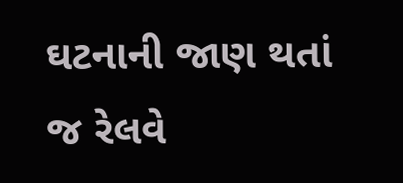ઘટનાની જાણ થતાં જ રેલવે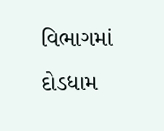વિભાગમાં દોડધામ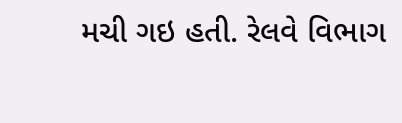મચી ગઇ હતી. રેલવે વિભાગ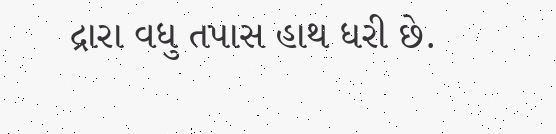દ્રારા વધુ તપાસ હાથ ધરી છે.